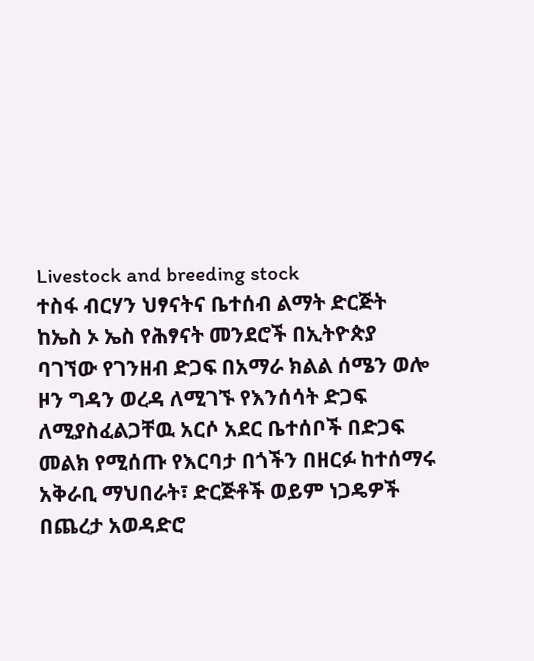Livestock and breeding stock
ተስፋ ብርሃን ህፃናትና ቤተሰብ ልማት ድርጅት ከኤስ ኦ ኤስ የሕፃናት መንደሮች በኢትዮጵያ ባገኘው የገንዘብ ድጋፍ በአማራ ክልል ሰሜን ወሎ ዞን ግዳን ወረዳ ለሚገኙ የእንሰሳት ድጋፍ ለሚያስፈልጋቸዉ አርሶ አደር ቤተሰቦች በድጋፍ መልክ የሚሰጡ የእርባታ በጎችን በዘርፉ ከተሰማሩ አቅራቢ ማህበራት፣ ድርጅቶች ወይም ነጋዴዎች በጨረታ አወዳድሮ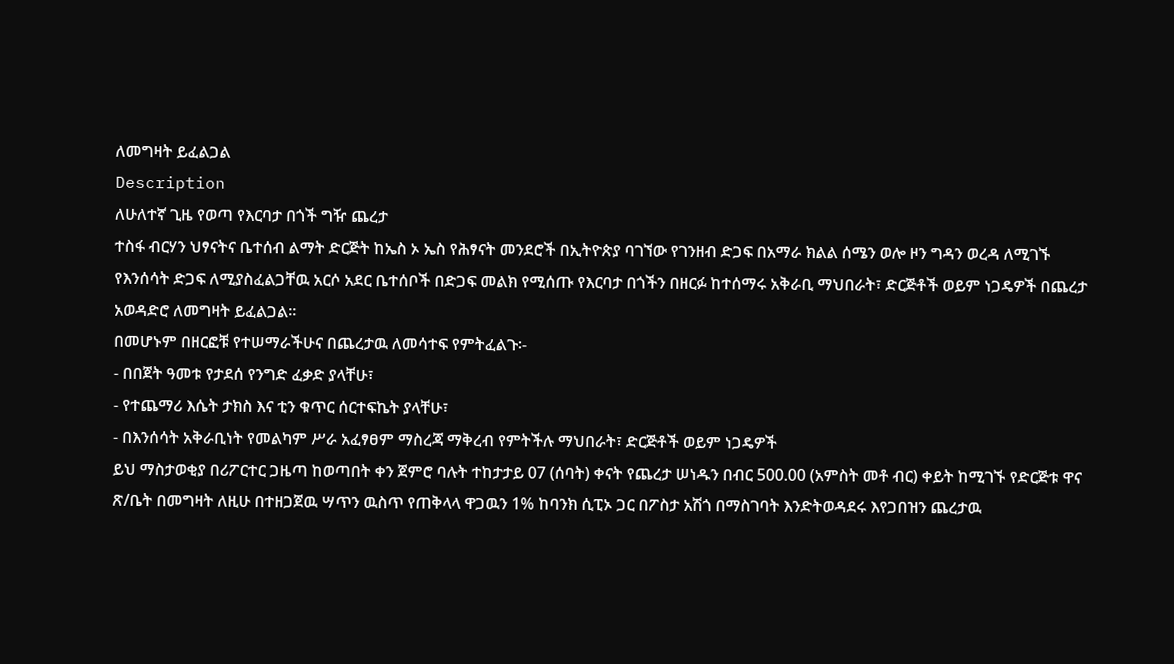ለመግዛት ይፈልጋል
Description
ለሁለተኛ ጊዜ የወጣ የእርባታ በጎች ግዥ ጨረታ
ተስፋ ብርሃን ህፃናትና ቤተሰብ ልማት ድርጅት ከኤስ ኦ ኤስ የሕፃናት መንደሮች በኢትዮጵያ ባገኘው የገንዘብ ድጋፍ በአማራ ክልል ሰሜን ወሎ ዞን ግዳን ወረዳ ለሚገኙ የእንሰሳት ድጋፍ ለሚያስፈልጋቸዉ አርሶ አደር ቤተሰቦች በድጋፍ መልክ የሚሰጡ የእርባታ በጎችን በዘርፉ ከተሰማሩ አቅራቢ ማህበራት፣ ድርጅቶች ወይም ነጋዴዎች በጨረታ አወዳድሮ ለመግዛት ይፈልጋል።
በመሆኑም በዘርፎቹ የተሠማራችሁና በጨረታዉ ለመሳተፍ የምትፈልጉ፡-
- በበጀት ዓመቱ የታደሰ የንግድ ፈቃድ ያላቸሁ፣
- የተጨማሪ እሴት ታክስ እና ቲን ቁጥር ሰርተፍኬት ያላቸሁ፣
- በእንሰሳት አቅራቢነት የመልካም ሥራ አፈፃፀም ማስረጃ ማቅረብ የምትችሉ ማህበራት፣ ድርጅቶች ወይም ነጋዴዎች
ይህ ማስታወቂያ በሪፖርተር ጋዜጣ ከወጣበት ቀን ጀምሮ ባሉት ተከታታይ 07 (ሰባት) ቀናት የጨረታ ሠነዱን በብር 500.00 (አምስት መቶ ብር) ቀይት ከሚገኙ የድርጅቱ ዋና ጽ/ቤት በመግዛት ለዚሁ በተዘጋጀዉ ሣጥን ዉስጥ የጠቅላላ ዋጋዉን 1% ከባንክ ሲፒኦ ጋር በፖስታ አሽጎ በማስገባት እንድትወዳደሩ እየጋበዝን ጨረታዉ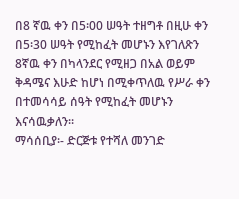በ8 ኛዉ ቀን በ5፡00 ሠዓት ተዘግቶ በዚሁ ቀን በ5፡30 ሠዓት የሚከፈት መሆኑን እየገለጽን 8ኛዉ ቀን በካላንደር የሚዘጋ በአል ወይም ቅዳሜና እሁድ ከሆነ በሚቀጥለዉ የሥራ ቀን በተመሳሳይ ሰዓት የሚከፈት መሆኑን እናሳዉቃለን።
ማሳሰቢያ፡- ድርጅቱ የተሻለ መንገድ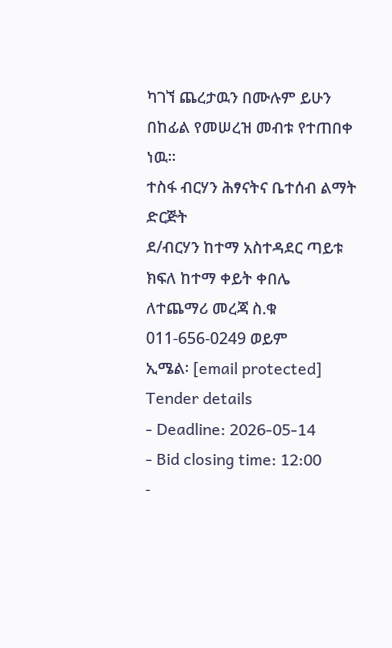ካገኘ ጨረታዉን በሙሉም ይሁን በከፊል የመሠረዝ መብቱ የተጠበቀ ነዉ።
ተስፋ ብርሃን ሕፃናትና ቤተሰብ ልማት ድርጅት
ደ/ብርሃን ከተማ አስተዳደር ጣይቱ ክፍለ ከተማ ቀይት ቀበሌ
ለተጨማሪ መረጃ ስ.ቁ 011-656-0249 ወይም
ኢሜል፡ [email protected]
Tender details
- Deadline: 2026-05-14
- Bid closing time: 12:00
-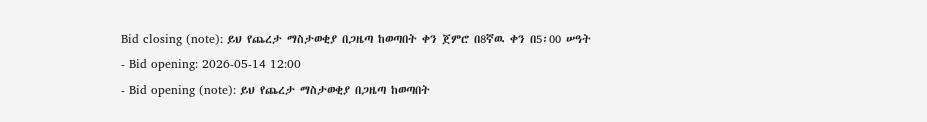Bid closing (note): ይህ የጨረታ ማስታወቂያ በጋዜጣ ከወጣበት ቀን ጀምሮ በ8ኛዉ ቀን በ5፡00 ሠዓት
- Bid opening: 2026-05-14 12:00
- Bid opening (note): ይህ የጨረታ ማስታወቂያ በጋዜጣ ከወጣበት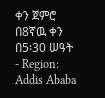ቀን ጀምሮ በ8ኛዉ ቀን በ5፡30 ሠዓት
- Region: Addis Ababa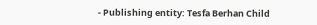- Publishing entity: Tesfa Berhan Child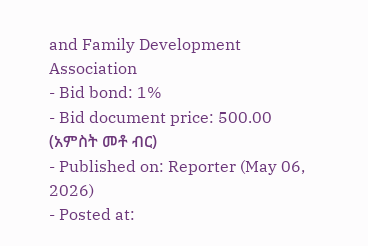and Family Development Association
- Bid bond: 1%
- Bid document price: 500.00 (አምስት መቶ ብር)
- Published on: Reporter (May 06, 2026)
- Posted at: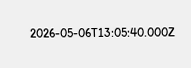2026-05-06T13:05:40.000Z